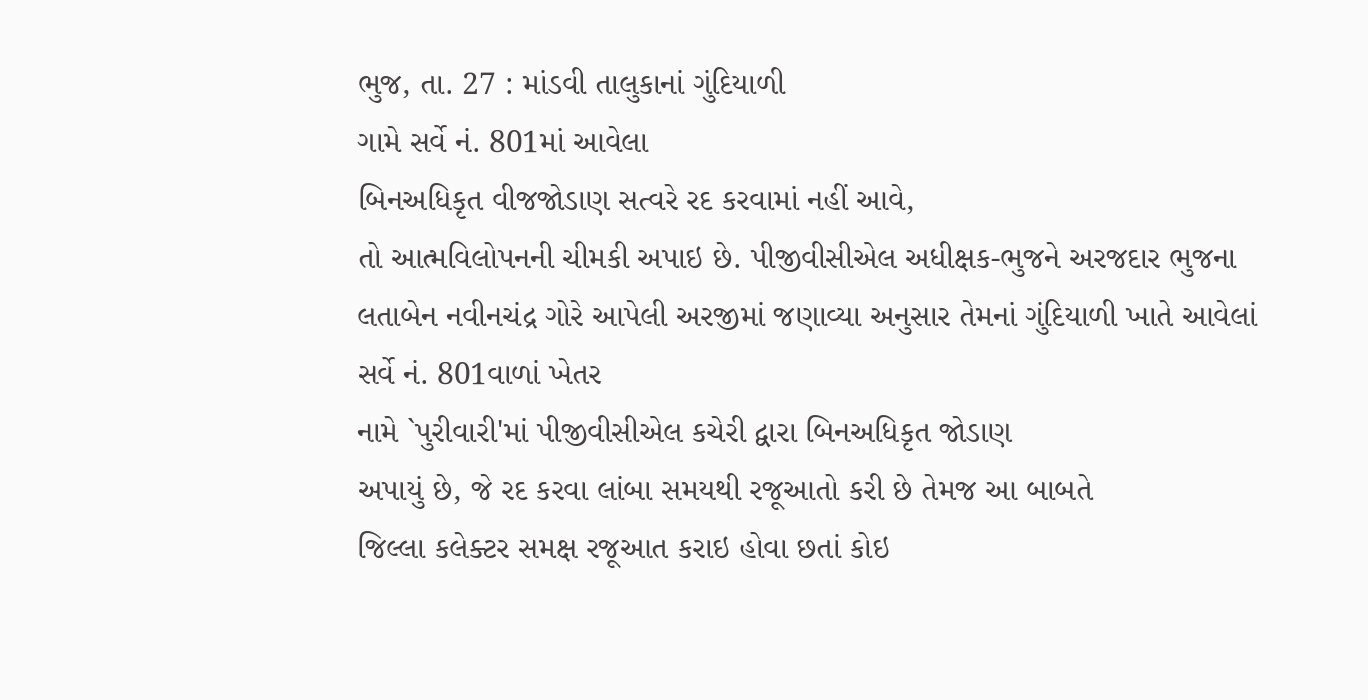ભુજ, તા. 27 : માંડવી તાલુકાનાં ગુંદિયાળી
ગામે સર્વે નં. 801માં આવેલા
બિનઅધિકૃત વીજજોડાણ સત્વરે રદ કરવામાં નહીં આવે,
તો આત્મવિલોપનની ચીમકી અપાઇ છે. પીજીવીસીએલ અધીક્ષક-ભુજને અરજદાર ભુજના
લતાબેન નવીનચંદ્ર ગોરે આપેલી અરજીમાં જણાવ્યા અનુસાર તેમનાં ગુંદિયાળી ખાતે આવેલાં
સર્વે નં. 801વાળાં ખેતર
નામે `પુરીવારી'માં પીજીવીસીએલ કચેરી દ્વારા બિનઅધિકૃત જોડાણ
અપાયું છે, જે રદ કરવા લાંબા સમયથી રજૂઆતો કરી છે તેમજ આ બાબતે
જિલ્લા કલેક્ટર સમક્ષ રજૂઆત કરાઇ હોવા છતાં કોઇ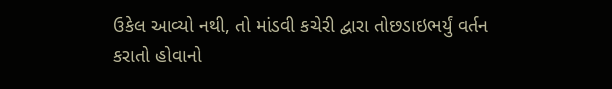ઉકેલ આવ્યો નથી, તો માંડવી કચેરી દ્વારા તોછડાઇભર્યું વર્તન કરાતો હોવાનો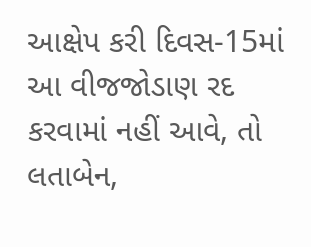આક્ષેપ કરી દિવસ-15માં આ વીજજોડાણ રદ કરવામાં નહીં આવે, તો લતાબેન,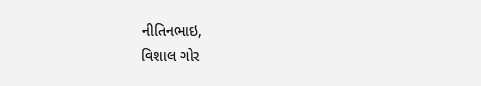નીતિનભાઇ,
વિશાલ ગોર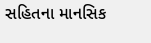સહિતના માનસિક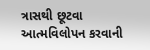ત્રાસથી છૂટવા આત્મવિલોપન કરવાની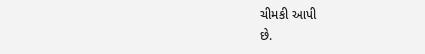ચીમકી આપી
છે.